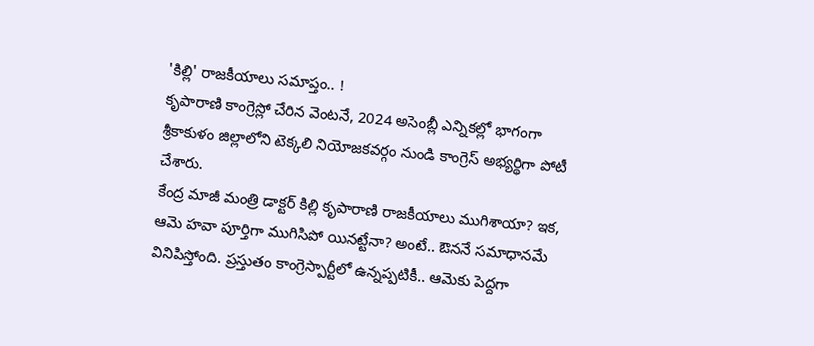'కిల్లి' రాజకీయాలు సమాప్తం.. !
కృపారాణి కాంగ్రెస్లో చేరిన వెంటనే, 2024 అసెంబ్లీ ఎన్నికల్లో భాగంగా శ్రీకాకుళం జిల్లాలోని టెక్కలి నియోజకవర్గం నుండి కాంగ్రెస్ అభ్యర్థిగా పోటీ చేశారు.
కేంద్ర మాజీ మంత్రి డాక్టర్ కిల్లి కృపారాణి రాజకీయాలు ముగిశాయా? ఇక, ఆమె హవా పూర్తిగా ముగిసిపో యినట్టేనా? అంటే.. ఔననే సమాధానమే వినిపిస్తోంది. ప్రస్తుతం కాంగ్రెస్పార్టీలో ఉన్నప్పటికీ.. ఆమెకు పెద్దగా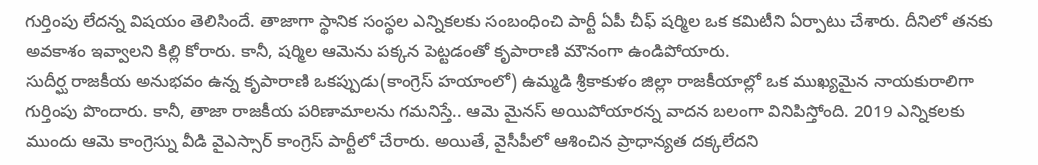గుర్తింపు లేదన్న విషయం తెలిసిందే. తాజాగా స్థానిక సంస్థల ఎన్నికలకు సంబంధించి పార్టీ ఏపీ చీఫ్ షర్మిల ఒక కమిటీని ఏర్పాటు చేశారు. దీనిలో తనకు అవకాశం ఇవ్వాలని కిల్లి కోరారు. కానీ, షర్మిల ఆమెను పక్కన పెట్టడంతో కృపారాణి మౌనంగా ఉండిపోయారు.
సుదీర్ఘ రాజకీయ అనుభవం ఉన్న కృపారాణి ఒకప్పుడు(కాంగ్రెస్ హయాంలో) ఉమ్మడి శ్రీకాకుళం జిల్లా రాజకీయాల్లో ఒక ముఖ్యమైన నాయకురాలిగా గుర్తింపు పొందారు. కానీ, తాజా రాజకీయ పరిణామాలను గమనిస్తే.. ఆమె మైనస్ అయిపోయారన్న వాదన బలంగా వినిపిస్తోంది. 2019 ఎన్నికలకు ముందు ఆమె కాంగ్రెస్ను వీడి వైఎస్సార్ కాంగ్రెస్ పార్టీలో చేరారు. అయితే, వైసీపీలో ఆశించిన ప్రాధాన్యత దక్కలేదని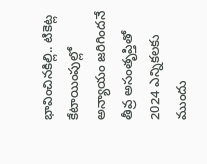భావించినకిల్లి.. టికెట్ల కేటాయింపుల్లో అన్యాయం జరిగిందనే తీవ్ర అసంతృప్తితో 2024 ఎన్నికలకు ముందు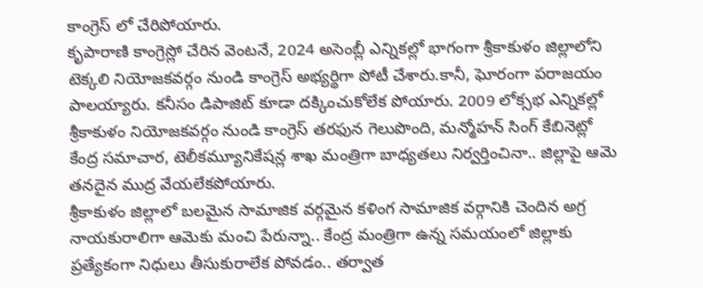కాంగ్రెస్ లో చేరిపోయారు.
కృపారాణి కాంగ్రెస్లో చేరిన వెంటనే, 2024 అసెంబ్లీ ఎన్నికల్లో భాగంగా శ్రీకాకుళం జిల్లాలోని టెక్కలి నియోజకవర్గం నుండి కాంగ్రెస్ అభ్యర్థిగా పోటీ చేశారు.కానీ, ఘోరంగా పరాజయం పాలయ్యారు. కనీసం డిపాజిట్ కూడా దక్కించుకోలేక పోయారు. 2009 లోక్సభ ఎన్నికల్లో శ్రీకాకుళం నియోజకవర్గం నుండి కాంగ్రెస్ తరఫున గెలుపొంది, మన్మోహన్ సింగ్ కేబినెట్లో కేంద్ర సమాచార, టెలీకమ్యూనికేషన్ల శాఖ మంత్రిగా బాధ్యతలు నిర్వర్తించినా.. జిల్లాపై ఆమె తనదైన ముద్ర వేయలేకపోయారు.
శ్రీకాకుళం జిల్లాలో బలమైన సామాజిక వర్గమైన కళింగ సామాజిక వర్గానికి చెందిన అగ్ర నాయకురాలిగా ఆమెకు మంచి పేరున్నా.. కేంద్ర మంత్రిగా ఉన్న సమయంలో జిల్లాకు ప్రత్యేకంగా నిధులు తీసుకురాలేక పోవడం.. తర్వాత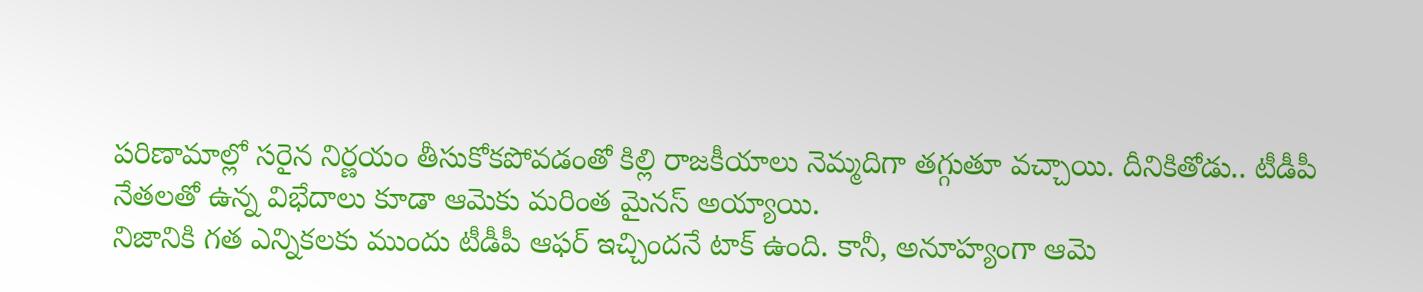పరిణామాల్లో సరైన నిర్ణయం తీసుకోకపోవడంతో కిల్లి రాజకీయాలు నెమ్మదిగా తగ్గుతూ వచ్చాయి. దీనికితోడు.. టీడీపీ నేతలతో ఉన్న విభేదాలు కూడా ఆమెకు మరింత మైనస్ అయ్యాయి.
నిజానికి గత ఎన్నికలకు ముందు టీడీపీ ఆఫర్ ఇచ్చిందనే టాక్ ఉంది. కానీ, అనూహ్యంగా ఆమె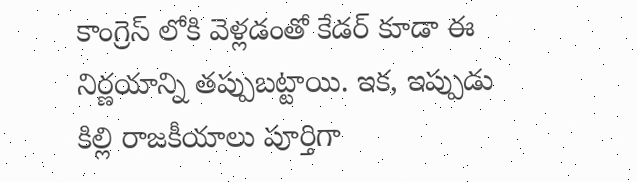కాంగ్రెస్ లోకి వెళ్లడంతో కేడర్ కూడా ఈ నిర్ణయాన్ని తప్పుబట్టాయి. ఇక, ఇప్పుడు కిల్లి రాజకీయాలు పూర్తిగా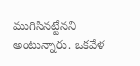ముగిసినట్టేనని అంటున్నారు. ఒకవేళ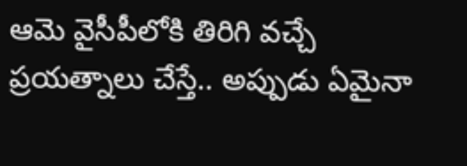ఆమె వైసీపీలోకి తిరిగి వచ్చే ప్రయత్నాలు చేస్తే.. అప్పుడు ఏమైనా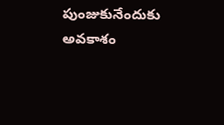పుంజుకునేందుకు అవకాశం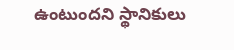ఉంటుందని స్థానికులు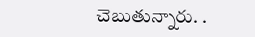చెబుతున్నారు. .